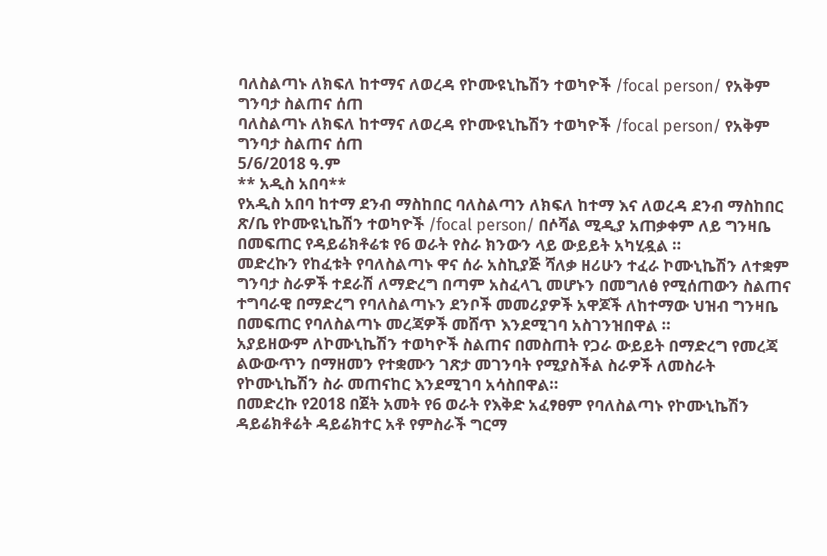ባለስልጣኑ ለክፍለ ከተማና ለወረዳ የኮሙዩኒኬሽን ተወካዮች /focal person/ የአቅም ግንባታ ስልጠና ሰጠ
ባለስልጣኑ ለክፍለ ከተማና ለወረዳ የኮሙዩኒኬሽን ተወካዮች /focal person/ የአቅም ግንባታ ስልጠና ሰጠ
5/6/2018 ዓ.ም
** አዲስ አበባ**
የአዲስ አበባ ከተማ ደንብ ማስከበር ባለስልጣን ለክፍለ ከተማ እና ለወረዳ ደንብ ማስከበር ጽ/ቤ የኮሙዩኒኬሽን ተወካዮች /focal person/ በሶሻል ሚዲያ አጠቃቀም ለይ ግንዛቤ በመፍጠር የዳይሬክቶሬቱ የ6 ወራት የስራ ክንውን ላይ ውይይት አካሂዷል ።
መድረኩን የከፈቱት የባለስልጣኑ ዋና ሰራ አስኪያጅ ሻለቃ ዘሪሁን ተፈራ ኮሙኒኬሽን ለተቋም ግንባታ ስራዎች ተደራሽ ለማድረግ በጣም አስፈላጊ መሆኑን በመግለፅ የሚሰጠውን ስልጠና ተግባራዊ በማድረግ የባለስልጣኑን ደንቦች መመሪያዎች አዋጆች ለከተማው ህዝብ ግንዛቤ በመፍጠር የባለስልጣኑ መረጃዎች መሸጥ እንደሚገባ አስገንዝበዋል ።
አያይዘውም ለኮሙኒኬሽን ተወካዮች ስልጠና በመስጠት የጋራ ውይይት በማድረግ የመረጃ ልውውጥን በማዘመን የተቋሙን ገጽታ መገንባት የሚያስችል ስራዎች ለመስራት የኮሙኒኬሽን ስራ መጠናከር እንደሚገባ አሳስበዋል።
በመድረኩ የ2018 በጀት አመት የ6 ወራት የእቅድ አፈፃፀም የባለስልጣኑ የኮሙኒኬሽን ዳይሬክቶሬት ዳይሬክተር አቶ የምስራች ግርማ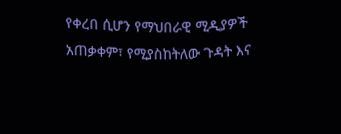የቀረበ ሲሆን የማህበራዊ ሚዲያዎች አጠቃቀም፣ የሚያስከትለው ጉዳት እና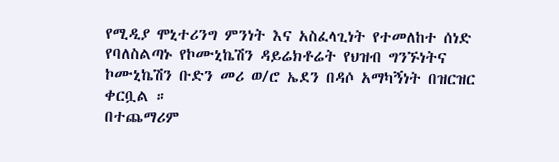የሚዲያ ሞኒተሪንግ ምንነት እና አስፈላጊነት የተመለከተ ሰነድ የባለስልጣኑ የኮሙኒኬሽን ዳይሬክቶሬት የህዝብ ግንኙነትና ኮሙኒኬሽን ቡድን መሪ ወ/ሮ ኤደን በዳሶ አማካኝነት በዝርዝር ቀርቧል ።
በተጨማሪም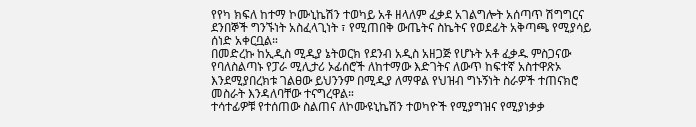የየካ ክፍለ ከተማ ኮሙኒኬሽን ተወካይ አቶ ዘላለም ፈቃደ አገልግሎት አሰጣጥ ሽግግርና ደንበኞች ግንኙነት አስፈላጊነት ፣ የሚጠበቅ ውጤትና ስኬትና የወደፊት አቅጣጫ የሚያሳይ ሰነድ አቀርቧል።
በመድረኩ ከኢዲስ ሚዲያ ኔትወርክ የደንብ አዲስ አዘጋጅ የሆኑት አቶ ፈቃዱ ምስጋናው የባለስልጣኑ የፓራ ሚሊታሪ ኦፊሰሮች ለከተማው እድገትና ለውጥ ከፍተኛ አስተዋጽኦ እንደሚያበረክቱ ገልፀው ይህንንም በሚዲያ ለማዋል የህዝብ ግኑኝነት ስራዎች ተጠናክሮ መስራት እንዳለባቸው ተናግረዋል።
ተሳተፊዎቹ የተሰጠው ስልጠና ለኮሙዩኒኬሽን ተወካዮች የሚያግዝና የሚያነቃቃ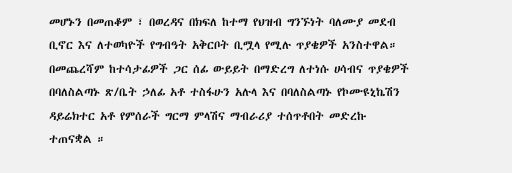መሆኑን በመጠቆም ፣ በወረዳና በክፍለ ከተማ የህዝብ ግንኙነት ባለሙያ መደብ ቢኖር እና ለተወካዮች የግብዓት አቅርቦት ቢሟላ የሚሉ ጥያቄዎች አንስተዋል።
በመጨረሻም ከተሳታፊዎች ጋር ሰፊ ውይይት በማድረግ ለተነሱ ሀሳብና ጥያቄዎች በባለስልጣኑ ጽ/ቤት ኃለፊ አቶ ተስፋሁን አሉላ እና በባለስልጣኑ የኮሙዩኒኬሽን ዳይሬክተር አቶ የምሰራች ግርማ ምላሽና ማብራሪያ ተሰጥቶበት መድረኩ ተጠናቋል ።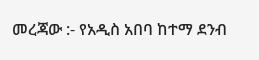መረጃው :- የአዲስ አበባ ከተማ ደንብ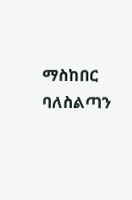ማስከበር ባለስልጣን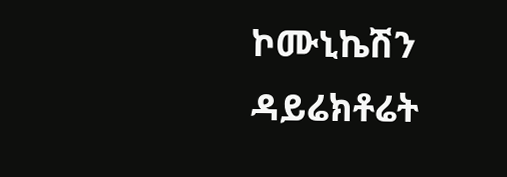ኮሙኒኬሽን ዳይሬክቶሬት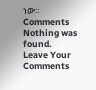ነው።
Comments
Nothing was found.
Leave Your Comments